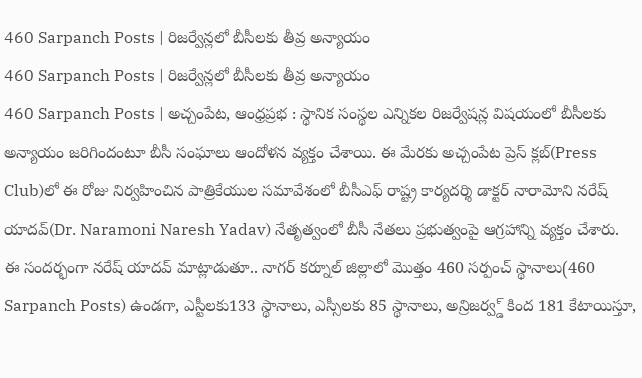460 Sarpanch Posts | రిజర్వేన్లలో బీసీలకు తీవ్ర అన్యాయం
460 Sarpanch Posts | రిజర్వేన్లలో బీసీలకు తీవ్ర అన్యాయం
460 Sarpanch Posts | అచ్చంపేట, ఆంధ్రప్రభ : స్థానిక సంస్థల ఎన్నికల రిజర్వేషన్ల విషయంలో బీసీలకు అన్యాయం జరిగిందంటూ బీసీ సంఘాలు ఆందోళన వ్యక్తం చేశాయి. ఈ మేరకు అచ్చంపేట ప్రెస్ క్లబ్(Press Club)లో ఈ రోజు నిర్వహించిన పాత్రికేయుల సమావేశంలో బీసీఎఫ్ రాష్ట్ర కార్యదర్శి డాక్టర్ నారామోని నరేష్ యాదవ్(Dr. Naramoni Naresh Yadav) నేతృత్వంలో బీసీ నేతలు ప్రభుత్వంపై ఆగ్రహాన్ని వ్యక్తం చేశారు.
ఈ సందర్భంగా నరేష్ యాదవ్ మాట్లాడుతూ.. నాగర్ కర్నూల్ జిల్లాలో మొత్తం 460 సర్పంచ్ స్థానాలు(460 Sarpanch Posts) ఉండగా, ఎస్టీలకు133 స్థానాలు, ఎస్సీలకు 85 స్థానాలు, అన్రిజర్వ్డ్ కింద 181 కేటాయిస్తూ,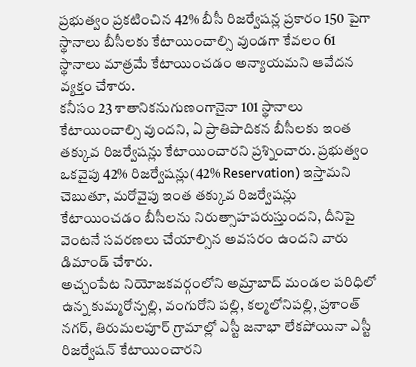ప్రభుత్వం ప్రకటించిన 42% బీసీ రిజర్వేషన్ల ప్రకారం 150 పైగా స్థానాలు బీసీలకు కేటాయించాల్సి వుండగా కేవలం 61 స్థానాలు మాత్రమే కేటాయించడం అన్యాయమని ఆవేదన వ్యక్తం చేశారు.
కనీసం 23 శాతానికనుగుణంగానైనా 101 స్థానాలు కేటాయించాల్సి వుందని, ఏ ప్రాతిపాదికన బీసీలకు ఇంత తక్కువ రిజర్వేషన్లు కేటాయించారని ప్రశ్నించారు. ప్రభుత్వం ఒకవైపు 42% రిజర్వేషన్లు(42% Reservation) ఇస్తామని చెబుతూ, మరోవైపు ఇంత తక్కువ రిజర్వేషన్లు కేటాయించడం బీసీలను నిరుత్సాహపరుస్తుందని, దీనిపై వెంటనే సవరణలు చేయాల్సిన అవసరం ఉందని వారు డిమాండ్ చేశారు.
అచ్చంపేట నియోజకవర్గంలోని అమ్రాబాద్ మండల పరిధిలో ఉన్న కుమ్మరోన్పల్లి, వంగురోని పల్లి, కల్మలోనిపల్లి, ప్రశాంత్ నగర్, తిరుమలపూర్ గ్రామాల్లో ఎస్టీ జనాభా లేకపోయినా ఎస్టీ రిజర్వేషన్ కేటాయించారని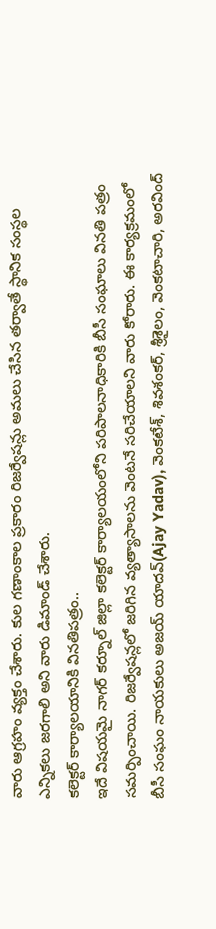వారు ఆగ్రహం వ్యక్తం చేశారు. కుల గణాంకాల ప్రకారం రిజర్వేషన్లు అమలు చేసిన తర్వాతే స్థానిక సంస్థల ఎన్నికలు జరగాలి అని వారు డిమాండ్ చేశారు.
కలెక్టర్ కార్యాలయానికి వినతిపత్రం..
ఇదే విషయమై నాగర్ కర్నూల్ జిల్లా కలెక్టర్ కార్యాలయంలోని పరిపాలనాధికారికి బీసీ సంఘాలు వినతి పత్రం సమర్పించాయి. రిజర్వేషన్లలో జరిగిన వ్యత్యాసాలను వెంటనే సరిచేయాలని వారు కోరారు. ఈ కార్యక్రమంలో బీసీ సంఘం నాయకులు అజయ్ యాదవ్(Ajay Yadav), వెంకటేశ్, శివశంకర్, శ్రీశైలం, వెంకటాచారి, అరవింద్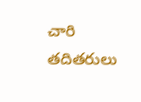చారి తదితరులు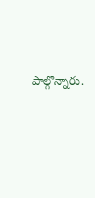పాల్గొన్నారు.